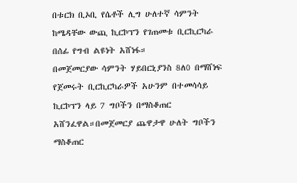በቱርክ ቢኦቢ የሴቶች ሊግ ሁለተኛ ሳምንት ከሜዳቸው ውጪ ኪርኮፕን የገጠመቱ ቢርኪርካራ በሰፊ የግብ ልዩነት አሸነፋ።
በመጀመርያው ሳምንት ሃይበርኒያንስ 8ለ0 በማሸነፍ የጀመሩት ቢርኪርካራዎች አሁንም በተመሳሳይ ኪርኮፕን ላይ 7 ግቦችን በማስቆጠር አሸንፈዋል።በመጀመርያ ጨዋታዋ ሁለት ግቦችን ማስቆጠር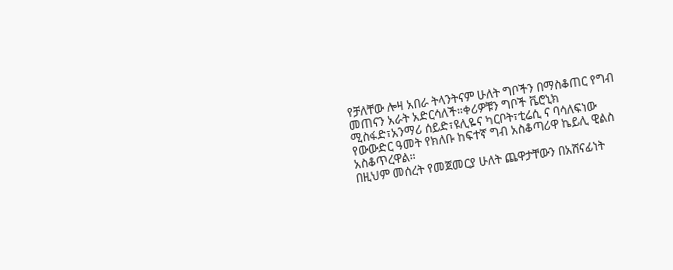የቻለቸው ሎዛ አበራ ትላንትናም ሁለት ግቦችን በማስቆጠር የግብ መጠናን አራት አድርሳለች።ቀሪዎቹን ግቦች ቬሮኒክ ሚስፋድ፣አንማሪ ሰይድ፣ዩሊዬና ካርቦት፣ቲሬሲ ና ባሳለፍነው የውውድር ዓመት የክለቡ ከፍተኛ ግብ አስቆጣሪዋ ኬይሊ ዊልስ አስቆጥረዋል።
በዚህም መሰረት የመጀመርያ ሁለት ጨዋታቸውን በአሸናፊነት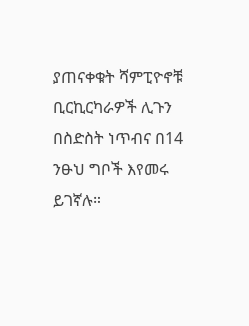ያጠናቀቁት ሻምፒዮኖቹ ቢርኪርካራዎች ሊጉን በስድስት ነጥብና በ14 ንፁህ ግቦች እየመሩ ይገኛሉ።